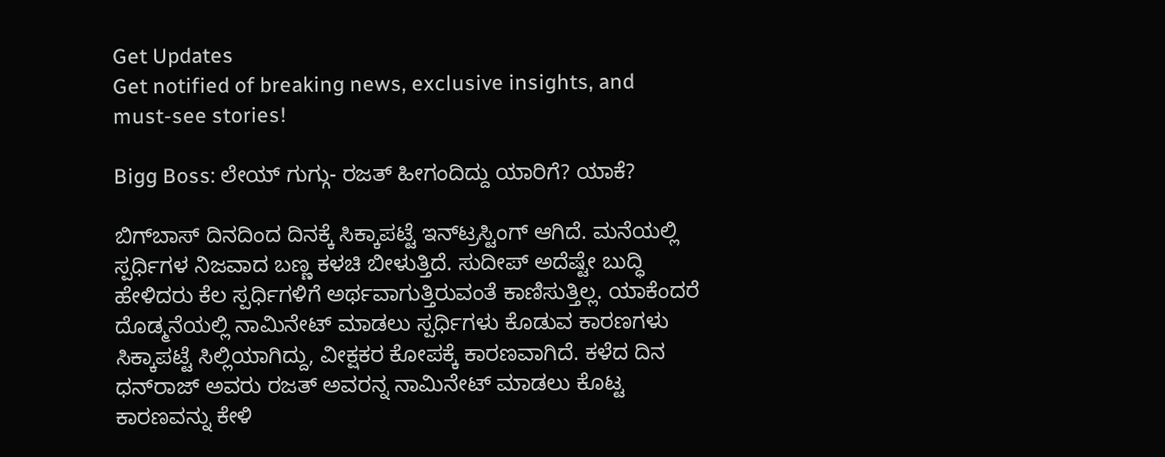Get Updates
Get notified of breaking news, exclusive insights, and must-see stories!

Bigg Boss: ಲೇಯ್ ಗುಗ್ಗು- ರಜತ್ ಹೀಗಂದಿದ್ದು ಯಾರಿಗೆ? ಯಾಕೆ?

ಬಿಗ್‌ಬಾಸ್‌ ದಿನದಿಂದ ದಿನಕ್ಕೆ ಸಿಕ್ಕಾಪಟ್ಟೆ ಇನ್‌ಟ್ರಸ್ಟಿಂಗ್ ಆಗಿದೆ. ಮನೆಯಲ್ಲಿ ಸ್ಪರ್ಧಿಗಳ ನಿಜವಾದ ಬಣ್ಣ ಕಳಚಿ ಬೀಳುತ್ತಿದೆ. ಸುದೀಪ್ ಅದೆಷ್ಟೇ ಬುದ್ಧಿ ಹೇಳಿದರು ಕೆಲ ಸ್ಪರ್ಧಿಗಳಿಗೆ ಅರ್ಥವಾಗುತ್ತಿರುವಂತೆ ಕಾಣಿಸುತ್ತಿಲ್ಲ. ಯಾಕೆಂದರೆ ದೊಡ್ಮನೆಯಲ್ಲಿ ನಾಮಿನೇಟ್ ಮಾಡಲು ಸ್ಪರ್ಧಿಗಳು ಕೊಡುವ ಕಾರಣಗಳು ಸಿಕ್ಕಾಪಟ್ಟೆ ಸಿಲ್ಲಿಯಾಗಿದ್ದು, ವೀಕ್ಷಕರ ಕೋಪಕ್ಕೆ ಕಾರಣವಾಗಿದೆ. ಕಳೆದ ದಿನ ಧನ್‌ರಾಜ್ ಅವರು ರಜತ್‌ ಅವರನ್ನ ನಾಮಿನೇಟ್ ಮಾಡಲು ಕೊಟ್ಟ ಕಾರಣವನ್ನು ಕೇಳಿ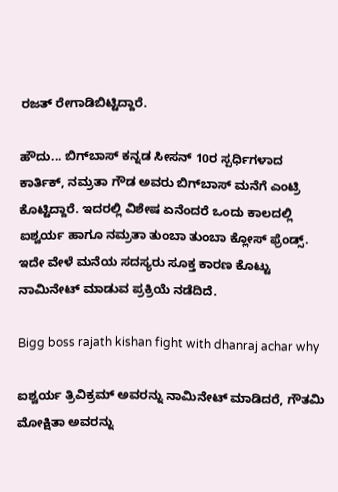ರಜತ್ ರೇಗಾಡಿಬಿಟ್ಟಿದ್ದಾರೆ.

ಹೌದು... ಬಿಗ್‌ಬಾಸ್‌ ಕನ್ನಡ ಸೀಸನ್ 10ರ ಸ್ಪರ್ಧಿಗಳಾದ ಕಾರ್ತಿಕ್, ನಮ್ರತಾ ಗೌಡ ಅವರು ಬಿಗ್‌ಬಾಸ್‌ ಮನೆಗೆ ಎಂಟ್ರಿ ಕೊಟ್ಟಿದ್ದಾರೆ. ಇದರಲ್ಲಿ ವಿಶೇಷ ಏನೆಂದರೆ ಒಂದು ಕಾಲದಲ್ಲಿ ಐಶ್ವರ್ಯ ಹಾಗೂ ನಮ್ರತಾ ತುಂಬಾ ತುಂಬಾ ಕ್ಲೋಸ್ ಫ್ರೆಂಡ್ಸ್. ಇದೇ ವೇಳೆ ಮನೆಯ ಸದಸ್ಯರು ಸೂಕ್ತ ಕಾರಣ ಕೊಟ್ಟು ನಾಮಿನೇಟ್ ಮಾಡುವ ಪ್ರಕ್ರಿಯೆ ನಡೆದಿದೆ.

Bigg boss rajath kishan fight with dhanraj achar why

ಐಶ್ವರ್ಯ ತ್ರಿವಿಕ್ರಮ್ ಅವರನ್ನು ನಾಮಿನೇಟ್ ಮಾಡಿದರೆ, ಗೌತಮಿ ಮೋಕ್ಷಿತಾ ಅವರನ್ನು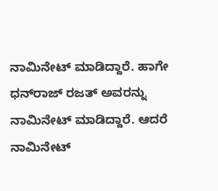ನಾಮಿನೇಟ್ ಮಾಡಿದ್ದಾರೆ. ಹಾಗೇ ಧನ್‌ರಾಜ್ ರಜತ್ ಅವರನ್ನು ನಾಮಿನೇಟ್ ಮಾಡಿದ್ದಾರೆ. ಆದರೆ ನಾಮಿನೇಟ್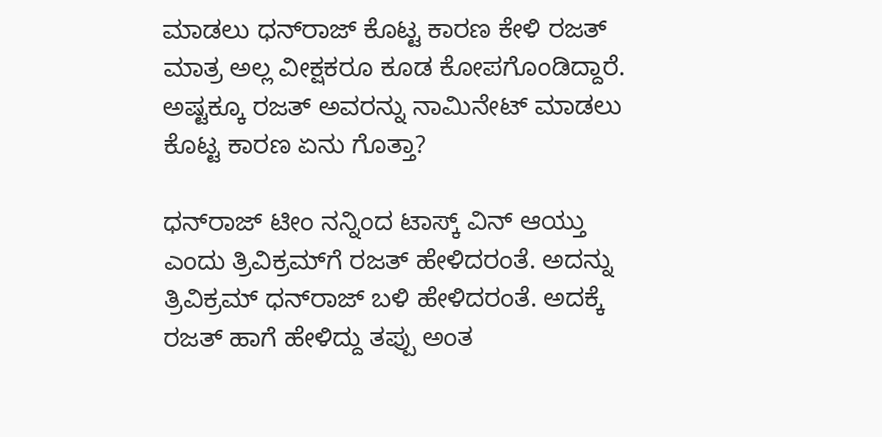ಮಾಡಲು ಧನ್‌ರಾಜ್ ಕೊಟ್ಟ ಕಾರಣ ಕೇಳಿ ರಜತ್‌ ಮಾತ್ರ ಅಲ್ಲ ವೀಕ್ಷಕರೂ ಕೂಡ ಕೋಪಗೊಂಡಿದ್ದಾರೆ. ಅಷ್ಟಕ್ಕೂ ರಜತ್ ಅವರನ್ನು ನಾಮಿನೇಟ್ ಮಾಡಲು ಕೊಟ್ಟ ಕಾರಣ ಏನು ಗೊತ್ತಾ?

ಧನ್‌ರಾಜ್‌ ಟೀಂ ನನ್ನಿಂದ ಟಾಸ್ಕ್‌ ವಿನ್ ಆಯ್ತು ಎಂದು ತ್ರಿವಿಕ್ರಮ್‌ಗೆ ರಜತ್ ಹೇಳಿದರಂತೆ. ಅದನ್ನು ತ್ರಿವಿಕ್ರಮ್ ಧನ್‌ರಾಜ್‌ ಬಳಿ ಹೇಳಿದರಂತೆ. ಅದಕ್ಕೆ ರಜತ್‌ ಹಾಗೆ ಹೇಳಿದ್ದು ತಪ್ಪು ಅಂತ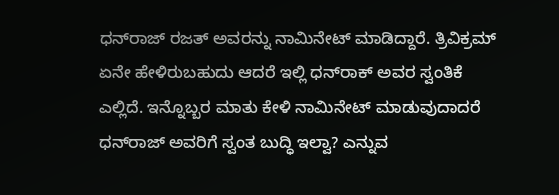ಧನ್‌ರಾಜ್ ರಜತ್ ಅವರನ್ನು ನಾಮಿನೇಟ್ ಮಾಡಿದ್ದಾರೆ. ತ್ರಿವಿಕ್ರಮ್ ಏನೇ ಹೇಳಿರುಬಹುದು ಆದರೆ ಇಲ್ಲಿ ಧನ್‌ರಾಕ್ ಅವರ ಸ್ವಂತಿಕೆ ಎಲ್ಲಿದೆ. ಇನ್ನೊಬ್ಬರ ಮಾತು ಕೇಳಿ ನಾಮಿನೇಟ್ ಮಾಡುವುದಾದರೆ ಧನ್‌ರಾಜ್‌ ಅವರಿಗೆ ಸ್ವಂತ ಬುದ್ಧಿ ಇಲ್ವಾ? ಎನ್ನುವ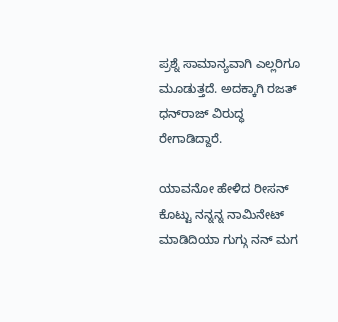ಪ್ರಶ್ನೆ ಸಾಮಾನ್ಯವಾಗಿ ಎಲ್ಲರಿಗೂ ಮೂಡುತ್ತದೆ. ಅದಕ್ಕಾಗಿ ರಜತ್ ಧನ್‌ರಾಜ್‌ ವಿರುದ್ಧ ರೇಗಾಡಿದ್ದಾರೆ.

ಯಾವನೋ ಹೇಳಿದ ರೀಸನ್ ಕೊಟ್ಟು ನನ್ನನ್ನ ನಾಮಿನೇಟ್ ಮಾಡಿದಿಯಾ ಗುಗ್ಗು ನನ್ ಮಗ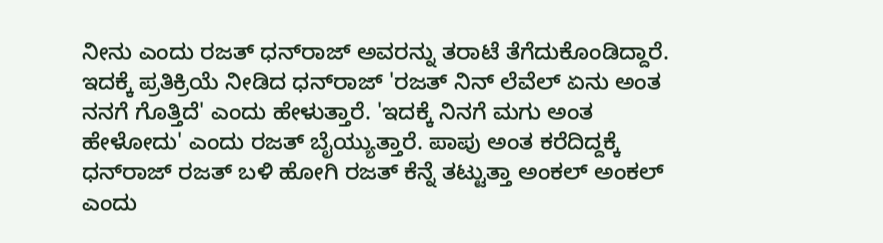ನೀನು ಎಂದು ರಜತ್ ಧನ್‌ರಾಜ್‌ ಅವರನ್ನು ತರಾಟೆ ತೆಗೆದುಕೊಂಡಿದ್ದಾರೆ. ಇದಕ್ಕೆ ಪ್ರತಿಕ್ರಿಯೆ ನೀಡಿದ ಧನ್‌ರಾಜ್ 'ರಜತ್‌ ನಿನ್ ಲೆವೆಲ್ ಏನು ಅಂತ ನನಗೆ ಗೊತ್ತಿದೆ' ಎಂದು ಹೇಳುತ್ತಾರೆ. 'ಇದಕ್ಕೆ ನಿನಗೆ ಮಗು ಅಂತ ಹೇಳೋದು' ಎಂದು ರಜತ್ ಬೈಯ್ಯುತ್ತಾರೆ. ಪಾಪು ಅಂತ ಕರೆದಿದ್ದಕ್ಕೆ ಧನ್‌ರಾಜ್ ರಜತ್ ಬಳಿ ಹೋಗಿ ರಜತ್ ಕೆನ್ನೆ ತಟ್ಟುತ್ತಾ ಅಂಕಲ್ ಅಂಕಲ್ ಎಂದು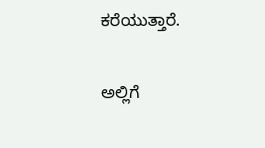ಕರೆಯುತ್ತಾರೆ.

ಅಲ್ಲಿಗೆ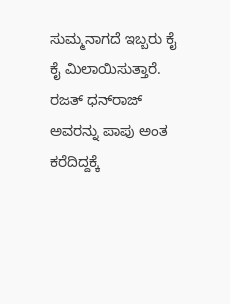ಸುಮ್ಮನಾಗದೆ ಇಬ್ಬರು ಕೈ ಕೈ ಮಿಲಾಯಿಸುತ್ತಾರೆ. ರಜತ್‌ ಧನ್‌ರಾಜ್‌ ಅವರನ್ನು ಪಾಪು ಅಂತ ಕರೆದಿದ್ದಕ್ಕೆ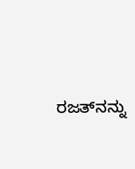ರಜತ್‌ನನ್ನು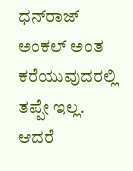ಧನ್‌ರಾಜ್ ಅಂಕಲ್ ಅಂತ ಕರೆಯುವುದರಲ್ಲಿ ತಪ್ಪೇ ಇಲ್ಲ. ಆದರೆ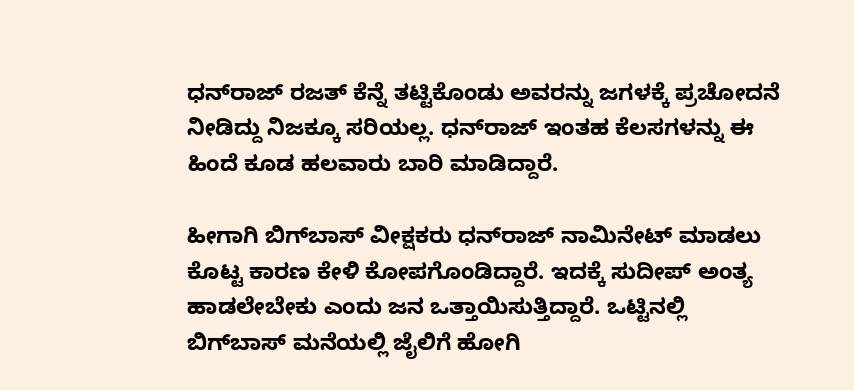ಧನ್‌ರಾಜ್‌ ರಜತ್‌ ಕೆನ್ನೆ ತಟ್ಟಿಕೊಂಡು ಅವರನ್ನು ಜಗಳಕ್ಕೆ ಪ್ರಚೋದನೆ ನೀಡಿದ್ದು ನಿಜಕ್ಕೂ ಸರಿಯಲ್ಲ. ಧನ್‌ರಾಜ್‌ ಇಂತಹ ಕೆಲಸಗಳನ್ನು ಈ ಹಿಂದೆ ಕೂಡ ಹಲವಾರು ಬಾರಿ ಮಾಡಿದ್ದಾರೆ.

ಹೀಗಾಗಿ ಬಿಗ್‌ಬಾಸ್‌ ವೀಕ್ಷಕರು ಧನ್‌ರಾಜ್‌ ನಾಮಿನೇಟ್‌ ಮಾಡಲು ಕೊಟ್ಟ ಕಾರಣ ಕೇಳಿ ಕೋಪಗೊಂಡಿದ್ದಾರೆ. ಇದಕ್ಕೆ ಸುದೀಪ್ ಅಂತ್ಯ ಹಾಡಲೇಬೇಕು ಎಂದು ಜನ ಒತ್ತಾಯಿಸುತ್ತಿದ್ದಾರೆ. ಒಟ್ಟಿನಲ್ಲಿ ಬಿಗ್‌ಬಾಸ್‌ ಮನೆಯಲ್ಲಿ ಜೈಲಿಗೆ ಹೋಗಿ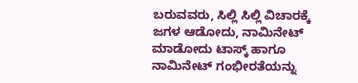ಬರುವವರು, ಸಿಲ್ಲಿ ಸಿಲ್ಲಿ ವಿಚಾರಕ್ಕೆ ಜಗಳ ಆಡೋದು, ನಾಮಿನೇಟ್ ಮಾಡೋದು ಟಾಸ್ಕ್‌ ಹಾಗೂ ನಾಮಿನೇಟ್ ಗಂಭೀರತೆಯನ್ನು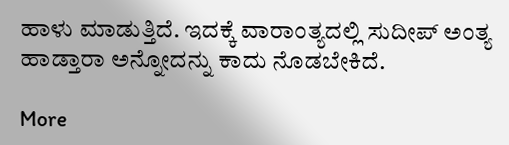ಹಾಳು ಮಾಡುತ್ತಿದೆ. ಇದಕ್ಕೆ ವಾರಾಂತ್ಯದಲ್ಲಿ ಸುದೀಪ್ ಅಂತ್ಯ ಹಾಡ್ತಾರಾ ಅನ್ನೋದನ್ನು ಕಾದು ನೊಡಬೇಕಿದೆ.

More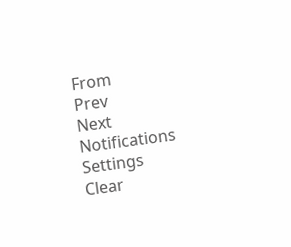From
Prev
Next
Notifications
Settings
Clear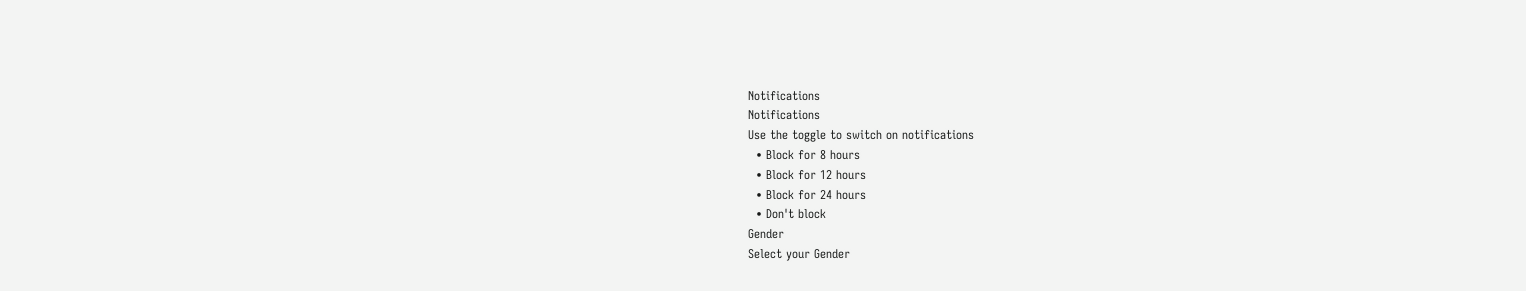Notifications
Notifications
Use the toggle to switch on notifications
  • Block for 8 hours
  • Block for 12 hours
  • Block for 24 hours
  • Don't block
Gender
Select your Gender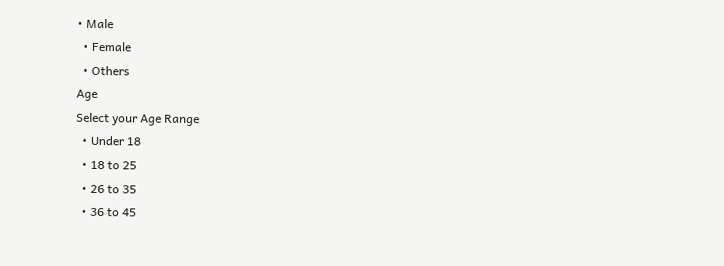• Male
  • Female
  • Others
Age
Select your Age Range
  • Under 18
  • 18 to 25
  • 26 to 35
  • 36 to 45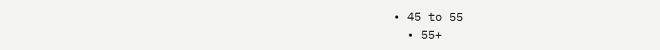• 45 to 55
  • 55+